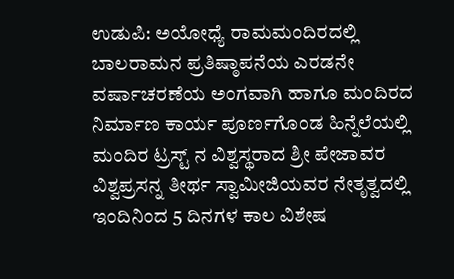ಉಡುಪಿ: ಅಯೋಧ್ಯೆ ರಾಮಮಂದಿರದಲ್ಲಿ ಬಾಲರಾಮನ ಪ್ರತಿಷ್ಠಾಪನೆಯ ಎರಡನೇ ವರ್ಷಾಚರಣೆಯ ಅಂಗವಾಗಿ ಹಾಗೂ ಮಂದಿರದ ನಿರ್ಮಾಣ ಕಾರ್ಯ ಪೂರ್ಣಗೊಂಡ ಹಿನ್ನೆಲೆಯಲ್ಲಿ ಮಂದಿರ ಟ್ರಸ್ಟ್ ನ ವಿಶ್ವಸ್ಥರಾದ ಶ್ರೀ ಪೇಜಾವರ ವಿಶ್ವಪ್ರಸನ್ನ ತೀರ್ಥ ಸ್ವಾಮೀಜಿಯವರ ನೇತೃತ್ವದಲ್ಲಿ ಇಂದಿನಿಂದ 5 ದಿನಗಳ ಕಾಲ ವಿಶೇಷ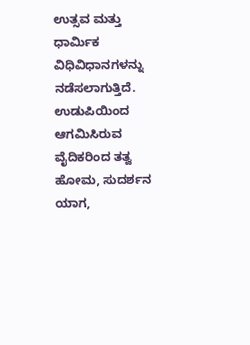ಉತ್ಸವ ಮತ್ತು ಧಾರ್ಮಿಕ ವಿಧಿವಿಧಾನಗಳನ್ನು ನಡೆಸಲಾಗುತ್ತಿದೆ. ಉಡುಪಿಯಿಂದ ಆಗಮಿಸಿರುವ ವೈದಿಕರಿಂದ ತತ್ವ ಹೋಮ, ಸುದರ್ಶನ ಯಾಗ,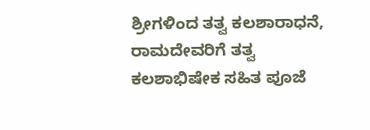ಶ್ರೀಗಳಿಂದ ತತ್ವ ಕಲಶಾರಾಧನೆ, ರಾಮದೇವರಿಗೆ ತತ್ವ ಕಲಶಾಭಿಷೇಕ ಸಹಿತ ಪೂಜೆ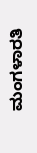ಮಂಗಳಾರತಿ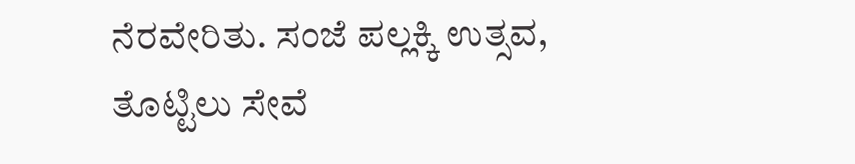ನೆರವೇರಿತು. ಸಂಜೆ ಪಲ್ಲಕ್ಕಿ ಉತ್ಸವ, ತೊಟ್ಟಿಲು ಸೇವೆ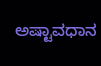ಅಷ್ಟಾವಧಾನ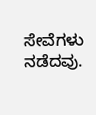ಸೇವೆಗಳು ನಡೆದವು.